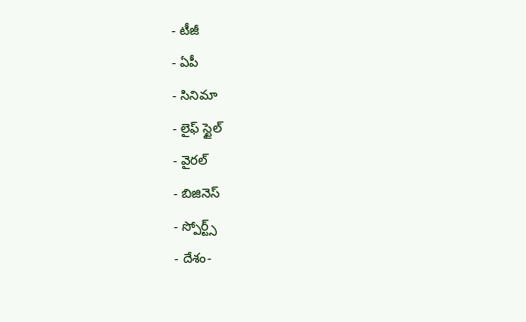- టీజీ
- ఏపీ
- సినిమా
- లైఫ్ స్టైల్
- వైరల్
- బిజినెస్
- స్పోర్ట్స్
- దేశం-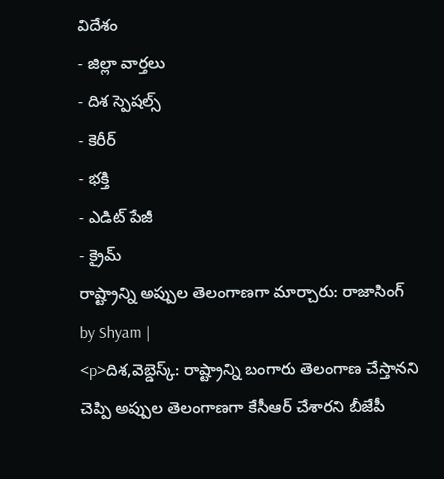విదేశం
- జిల్లా వార్తలు
- దిశ స్పెషల్స్
- కెరీర్
- భక్తి
- ఎడిట్ పేజీ
- క్రైమ్
రాష్ట్రాన్ని అప్పుల తెలంగాణగా మార్చారు: రాజాసింగ్
by Shyam |
<p>దిశ,వెబ్డెస్క్: రాష్ట్రాన్ని బంగారు తెలంగాణ చేస్తానని చెప్పి అప్పుల తెలంగాణగా కేసీఆర్ చేశారని బీజేపీ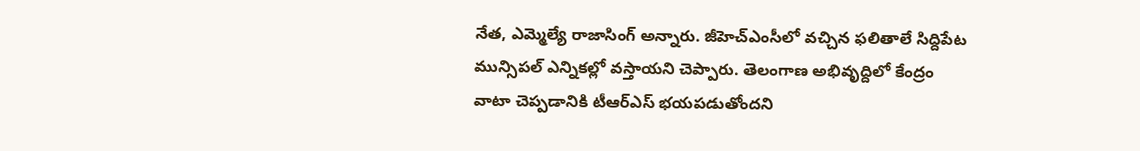నేత, ఎమ్మెల్యే రాజాసింగ్ అన్నారు. జీహెచ్ఎంసీలో వచ్చిన ఫలితాలే సిద్దిపేట మున్సిపల్ ఎన్నికల్లో వస్తాయని చెప్పారు. తెలంగాణ అభివృద్దిలో కేంద్రం వాటా చెప్పడానికి టీఆర్ఎస్ భయపడుతోందని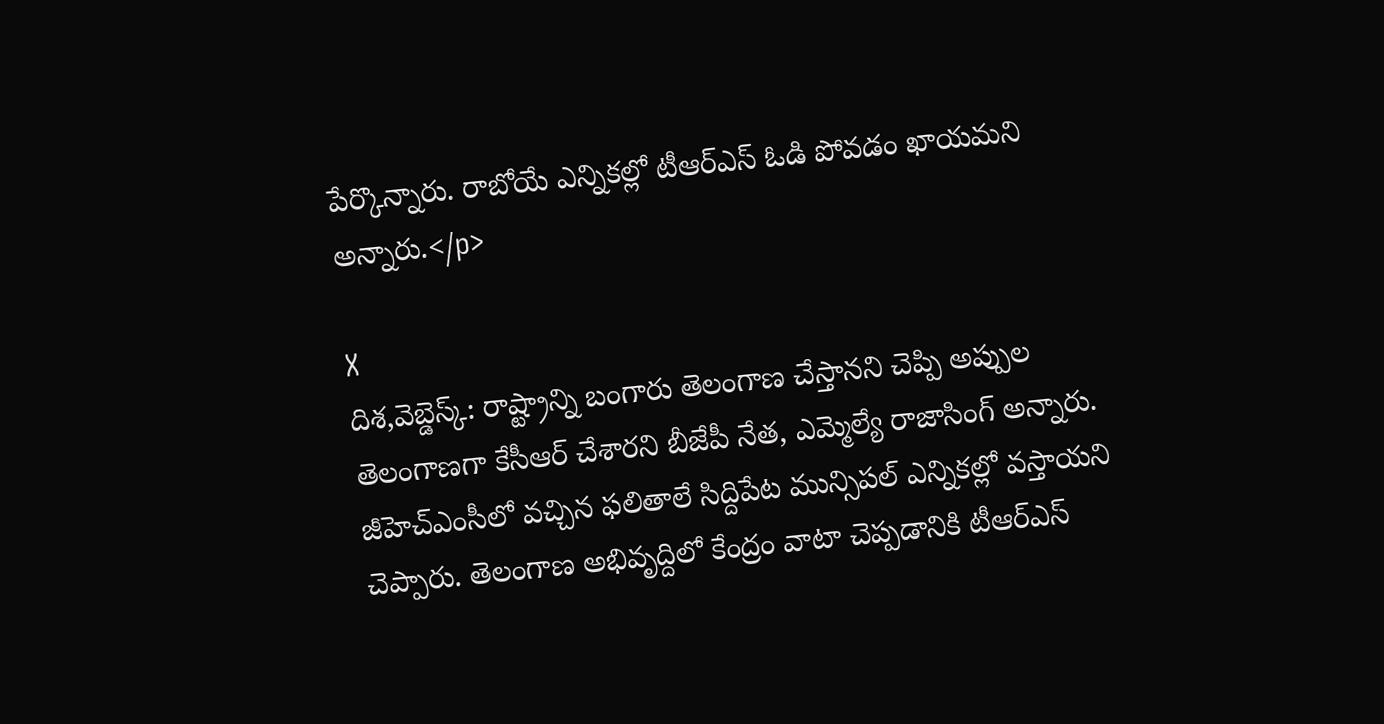పేర్కొన్నారు. రాబోయే ఎన్నికల్లో టీఆర్ఎస్ ఓడి పోవడం ఖాయమని అన్నారు.</p>

X
దిశ,వెబ్డెస్క్: రాష్ట్రాన్ని బంగారు తెలంగాణ చేస్తానని చెప్పి అప్పుల తెలంగాణగా కేసీఆర్ చేశారని బీజేపీ నేత, ఎమ్మెల్యే రాజాసింగ్ అన్నారు. జీహెచ్ఎంసీలో వచ్చిన ఫలితాలే సిద్దిపేట మున్సిపల్ ఎన్నికల్లో వస్తాయని చెప్పారు. తెలంగాణ అభివృద్దిలో కేంద్రం వాటా చెప్పడానికి టీఆర్ఎస్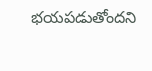భయపడుతోందని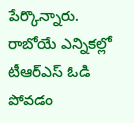పేర్కొన్నారు. రాబోయే ఎన్నికల్లో టీఆర్ఎస్ ఓడి పోవడం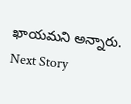ఖాయమని అన్నారు.
Next Story